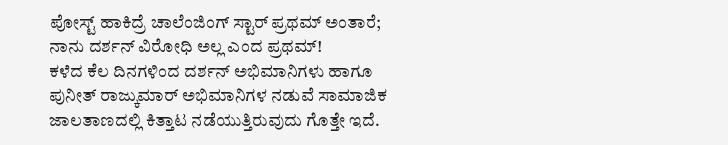ಪೋಸ್ಟ್ ಹಾಕಿದ್ರೆ ಚಾಲೆಂಜಿಂಗ್ ಸ್ಟಾರ್ ಪ್ರಥಮ್ ಅಂತಾರೆ; ನಾನು ದರ್ಶನ್ ವಿರೋಧಿ ಅಲ್ಲ ಎಂದ ಪ್ರಥಮ್!
ಕಳೆದ ಕೆಲ ದಿನಗಳಿಂದ ದರ್ಶನ್ ಅಭಿಮಾನಿಗಳು ಹಾಗೂ ಪುನೀತ್ ರಾಜ್ಕುಮಾರ್ ಅಭಿಮಾನಿಗಳ ನಡುವೆ ಸಾಮಾಜಿಕ ಜಾಲತಾಣದಲ್ಲಿ ಕಿತ್ತಾಟ ನಡೆಯುತ್ತಿರುವುದು ಗೊತ್ತೇ ಇದೆ.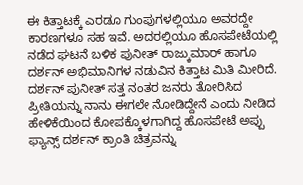ಈ ಕಿತ್ತಾಟಕ್ಕೆ ಎರಡೂ ಗುಂಪುಗಳಲ್ಲಿಯೂ ಅವರದ್ದೇ ಕಾರಣಗಳೂ ಸಹ ಇವೆ. ಅದರಲ್ಲಿಯೂ ಹೊಸಪೇಟೆಯಲ್ಲಿ ನಡೆದ ಘಟನೆ ಬಳಿಕ ಪುನೀತ್ ರಾಜ್ಕುಮಾರ್ ಹಾಗೂ ದರ್ಶನ್ ಅಭಿಮಾನಿಗಳ ನಡುವಿನ ಕಿತ್ತಾಟ ಮಿತಿ ಮೀರಿದೆ.
ದರ್ಶನ್ ಪುನೀತ್ ಸತ್ತ ನಂತರ ಜನರು ತೋರಿಸಿದ ಪ್ರೀತಿಯನ್ನು ನಾನು ಈಗಲೇ ನೋಡಿದ್ದೇನೆ ಎಂದು ನೀಡಿದ ಹೇಳಿಕೆಯಿಂದ ಕೋಪಕ್ಕೊಳಗಾಗಿದ್ದ ಹೊಸಪೇಟೆ ಅಪ್ಪು ಫ್ಯಾನ್ಸ್ ದರ್ಶನ್ ಕ್ರಾಂತಿ ಚಿತ್ರವನ್ನು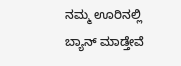ನಮ್ಮ ಊರಿನಲ್ಲಿ ಬ್ಯಾನ್ ಮಾಡ್ತೇವೆ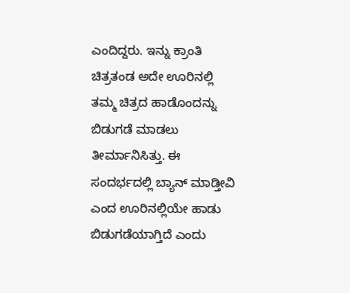ಎಂದಿದ್ದರು. ಇನ್ನು ಕ್ರಾಂತಿ ಚಿತ್ರತಂಡ ಅದೇ ಊರಿನಲ್ಲಿ ತಮ್ಮ ಚಿತ್ರದ ಹಾಡೊಂದನ್ನು ಬಿಡುಗಡೆ ಮಾಡಲು ತೀರ್ಮಾನಿಸಿತ್ತು. ಈ ಸಂದರ್ಭದಲ್ಲಿ ಬ್ಯಾನ್ ಮಾಡ್ತೀವಿ ಎಂದ ಊರಿನಲ್ಲಿಯೇ ಹಾಡು ಬಿಡುಗಡೆಯಾಗ್ತಿದೆ ಎಂದು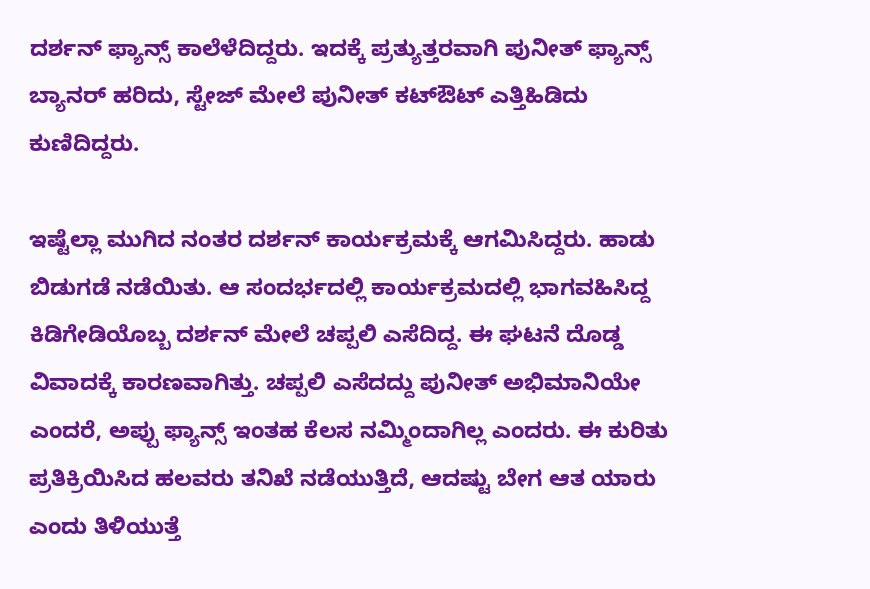ದರ್ಶನ್ ಫ್ಯಾನ್ಸ್ ಕಾಲೆಳೆದಿದ್ದರು. ಇದಕ್ಕೆ ಪ್ರತ್ಯುತ್ತರವಾಗಿ ಪುನೀತ್ ಫ್ಯಾನ್ಸ್ ಬ್ಯಾನರ್ ಹರಿದು, ಸ್ಟೇಜ್ ಮೇಲೆ ಪುನೀತ್ ಕಟ್ಔಟ್ ಎತ್ತಿಹಿಡಿದು ಕುಣಿದಿದ್ದರು.

ಇಷ್ಟೆಲ್ಲಾ ಮುಗಿದ ನಂತರ ದರ್ಶನ್ ಕಾರ್ಯಕ್ರಮಕ್ಕೆ ಆಗಮಿಸಿದ್ದರು. ಹಾಡು ಬಿಡುಗಡೆ ನಡೆಯಿತು. ಆ ಸಂದರ್ಭದಲ್ಲಿ ಕಾರ್ಯಕ್ರಮದಲ್ಲಿ ಭಾಗವಹಿಸಿದ್ದ ಕಿಡಿಗೇಡಿಯೊಬ್ಬ ದರ್ಶನ್ ಮೇಲೆ ಚಪ್ಪಲಿ ಎಸೆದಿದ್ದ. ಈ ಘಟನೆ ದೊಡ್ಡ ವಿವಾದಕ್ಕೆ ಕಾರಣವಾಗಿತ್ತು. ಚಪ್ಪಲಿ ಎಸೆದದ್ದು ಪುನೀತ್ ಅಭಿಮಾನಿಯೇ ಎಂದರೆ, ಅಪ್ಪು ಫ್ಯಾನ್ಸ್ ಇಂತಹ ಕೆಲಸ ನಮ್ಮಿಂದಾಗಿಲ್ಲ ಎಂದರು. ಈ ಕುರಿತು ಪ್ರತಿಕ್ರಿಯಿಸಿದ ಹಲವರು ತನಿಖೆ ನಡೆಯುತ್ತಿದೆ, ಆದಷ್ಟು ಬೇಗ ಆತ ಯಾರು ಎಂದು ತಿಳಿಯುತ್ತೆ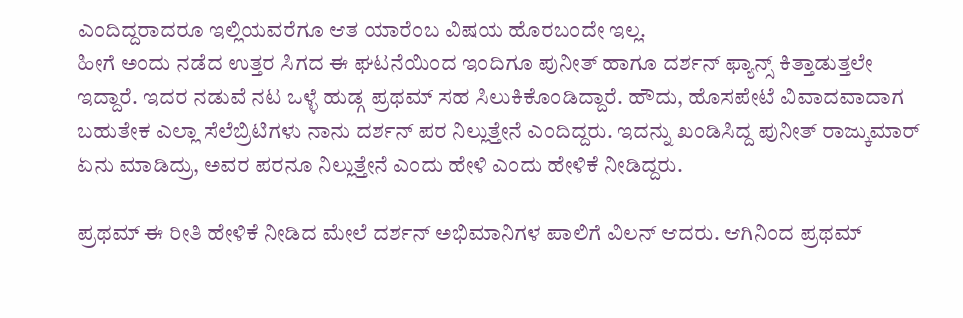ಎಂದಿದ್ದರಾದರೂ ಇಲ್ಲಿಯವರೆಗೂ ಆತ ಯಾರೆಂಬ ವಿಷಯ ಹೊರಬಂದೇ ಇಲ್ಲ.
ಹೀಗೆ ಅಂದು ನಡೆದ ಉತ್ತರ ಸಿಗದ ಈ ಘಟನೆಯಿಂದ ಇಂದಿಗೂ ಪುನೀತ್ ಹಾಗೂ ದರ್ಶನ್ ಫ್ಯಾನ್ಸ್ ಕಿತ್ತಾಡುತ್ತಲೇ ಇದ್ದಾರೆ. ಇದರ ನಡುವೆ ನಟ ಒಳ್ಳೆ ಹುಡ್ಗ ಪ್ರಥಮ್ ಸಹ ಸಿಲುಕಿಕೊಂಡಿದ್ದಾರೆ. ಹೌದು, ಹೊಸಪೇಟೆ ವಿವಾದವಾದಾಗ ಬಹುತೇಕ ಎಲ್ಲಾ ಸೆಲೆಬ್ರಿಟಿಗಳು ನಾನು ದರ್ಶನ್ ಪರ ನಿಲ್ಲುತ್ತೇನೆ ಎಂದಿದ್ದರು. ಇದನ್ನು ಖಂಡಿಸಿದ್ದ ಪುನೀತ್ ರಾಜ್ಕುಮಾರ್ ಏನು ಮಾಡಿದ್ರು, ಅವರ ಪರನೂ ನಿಲ್ಲುತ್ತೇನೆ ಎಂದು ಹೇಳಿ ಎಂದು ಹೇಳಿಕೆ ನೀಡಿದ್ದರು.

ಪ್ರಥಮ್ ಈ ರೀತಿ ಹೇಳಿಕೆ ನೀಡಿದ ಮೇಲೆ ದರ್ಶನ್ ಅಭಿಮಾನಿಗಳ ಪಾಲಿಗೆ ವಿಲನ್ ಆದರು. ಆಗಿನಿಂದ ಪ್ರಥಮ್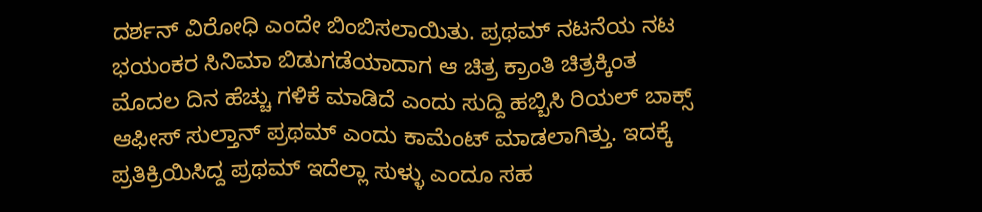ದರ್ಶನ್ ವಿರೋಧಿ ಎಂದೇ ಬಿಂಬಿಸಲಾಯಿತು. ಪ್ರಥಮ್ ನಟನೆಯ ನಟ ಭಯಂಕರ ಸಿನಿಮಾ ಬಿಡುಗಡೆಯಾದಾಗ ಆ ಚಿತ್ರ ಕ್ರಾಂತಿ ಚಿತ್ರಕ್ಕಿಂತ ಮೊದಲ ದಿನ ಹೆಚ್ಚು ಗಳಿಕೆ ಮಾಡಿದೆ ಎಂದು ಸುದ್ದಿ ಹಬ್ಬಿಸಿ ರಿಯಲ್ ಬಾಕ್ಸ್ ಆಫೀಸ್ ಸುಲ್ತಾನ್ ಪ್ರಥಮ್ ಎಂದು ಕಾಮೆಂಟ್ ಮಾಡಲಾಗಿತ್ತು. ಇದಕ್ಕೆ ಪ್ರತಿಕ್ರಿಯಿಸಿದ್ದ ಪ್ರಥಮ್ ಇದೆಲ್ಲಾ ಸುಳ್ಳು ಎಂದೂ ಸಹ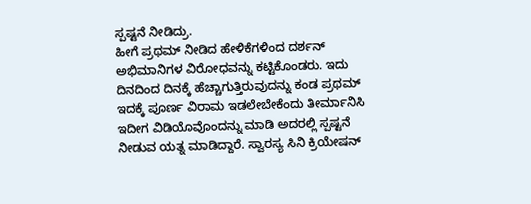ಸ್ಪಷ್ಟನೆ ನೀಡಿದ್ರು.
ಹೀಗೆ ಪ್ರಥಮ್ ನೀಡಿದ ಹೇಳಿಕೆಗಳಿಂದ ದರ್ಶನ್ ಅಭಿಮಾನಿಗಳ ವಿರೋಧವನ್ನು ಕಟ್ಟಿಕೊಂಡರು. ಇದು ದಿನದಿಂದ ದಿನಕ್ಕೆ ಹೆಚ್ಚಾಗುತ್ತಿರುವುದನ್ನು ಕಂಡ ಪ್ರಥಮ್ ಇದಕ್ಕೆ ಪೂರ್ಣ ವಿರಾಮ ಇಡಲೇಬೇಕೆಂದು ತೀರ್ಮಾನಿಸಿ ಇದೀಗ ವಿಡಿಯೊವೊಂದನ್ನು ಮಾಡಿ ಅದರಲ್ಲಿ ಸ್ಪಷ್ಟನೆ ನೀಡುವ ಯತ್ನ ಮಾಡಿದ್ದಾರೆ. ಸ್ವಾರಸ್ಯ ಸಿನಿ ಕ್ರಿಯೇಷನ್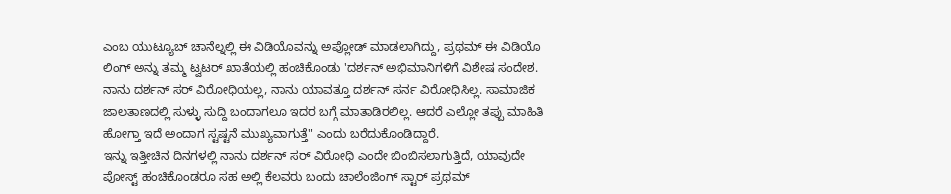ಎಂಬ ಯುಟ್ಯೂಬ್ ಚಾನೆಲ್ನಲ್ಲಿ ಈ ವಿಡಿಯೊವನ್ನು ಅಪ್ಲೋಡ್ ಮಾಡಲಾಗಿದ್ದು, ಪ್ರಥಮ್ ಈ ವಿಡಿಯೊ ಲಿಂಗ್ ಅನ್ನು ತಮ್ಮ ಟ್ವಟರ್ ಖಾತೆಯಲ್ಲಿ ಹಂಚಿಕೊಂಡು 'ದರ್ಶನ್ ಅಭಿಮಾನಿಗಳಿಗೆ ವಿಶೇಷ ಸಂದೇಶ. ನಾನು ದರ್ಶನ್ ಸರ್ ವಿರೋಧಿಯಲ್ಲ, ನಾನು ಯಾವತ್ತೂ ದರ್ಶನ್ ಸರ್ನ ವಿರೋಧಿಸಿಲ್ಲ. ಸಾಮಾಜಿಕ ಜಾಲತಾಣದಲ್ಲಿ ಸುಳ್ಳು ಸುದ್ದಿ ಬಂದಾಗಲೂ ಇದರ ಬಗ್ಗೆ ಮಾತಾಡಿರಲಿಲ್ಲ. ಆದರೆ ಎಲ್ಲೋ ತಪ್ಪು ಮಾಹಿತಿ ಹೋಗ್ತಾ ಇದೆ ಅಂದಾಗ ಸ್ಟಷ್ಟನೆ ಮುಖ್ಯವಾಗುತ್ತೆ" ಎಂದು ಬರೆದುಕೊಂಡಿದ್ದಾರೆ.
ಇನ್ನು ಇತ್ತೀಚಿನ ದಿನಗಳಲ್ಲಿ ನಾನು ದರ್ಶನ್ ಸರ್ ವಿರೋಧಿ ಎಂದೇ ಬಿಂಬಿಸಲಾಗುತ್ತಿದೆ, ಯಾವುದೇ ಪೋಸ್ಟ್ ಹಂಚಿಕೊಂಡರೂ ಸಹ ಅಲ್ಲಿ ಕೆಲವರು ಬಂದು ಚಾಲೆಂಜಿಂಗ್ ಸ್ಟಾರ್ ಪ್ರಥಮ್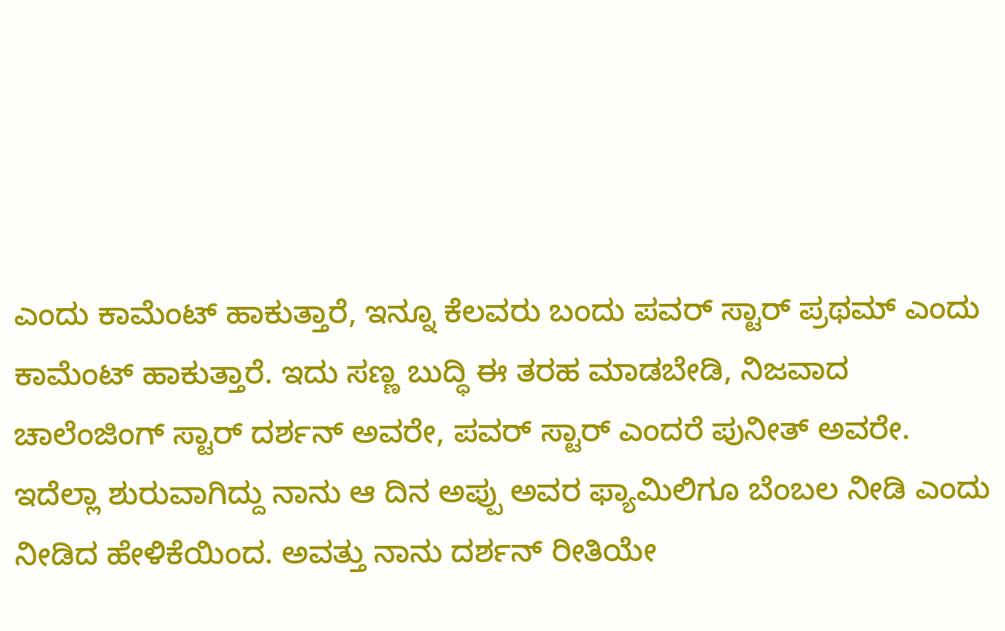ಎಂದು ಕಾಮೆಂಟ್ ಹಾಕುತ್ತಾರೆ, ಇನ್ನೂ ಕೆಲವರು ಬಂದು ಪವರ್ ಸ್ಟಾರ್ ಪ್ರಥಮ್ ಎಂದು ಕಾಮೆಂಟ್ ಹಾಕುತ್ತಾರೆ. ಇದು ಸಣ್ಣ ಬುದ್ಧಿ ಈ ತರಹ ಮಾಡಬೇಡಿ, ನಿಜವಾದ ಚಾಲೆಂಜಿಂಗ್ ಸ್ಟಾರ್ ದರ್ಶನ್ ಅವರೇ, ಪವರ್ ಸ್ಟಾರ್ ಎಂದರೆ ಪುನೀತ್ ಅವರೇ. ಇದೆಲ್ಲಾ ಶುರುವಾಗಿದ್ದು ನಾನು ಆ ದಿನ ಅಪ್ಪು ಅವರ ಫ್ಯಾಮಿಲಿಗೂ ಬೆಂಬಲ ನೀಡಿ ಎಂದು ನೀಡಿದ ಹೇಳಿಕೆಯಿಂದ. ಅವತ್ತು ನಾನು ದರ್ಶನ್ ರೀತಿಯೇ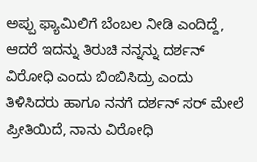ಅಪ್ಪು ಫ್ಯಾಮಿಲಿಗೆ ಬೆಂಬಲ ನೀಡಿ ಎಂದಿದ್ದೆ, ಆದರೆ ಇದನ್ನು ತಿರುಚಿ ನನ್ನನ್ನು ದರ್ಶನ್ ವಿರೋಧಿ ಎಂದು ಬಿಂಬಿಸಿದ್ರು ಎಂದು ತಿಳಿಸಿದರು ಹಾಗೂ ನನಗೆ ದರ್ಶನ್ ಸರ್ ಮೇಲೆ ಪ್ರೀತಿಯಿದೆ, ನಾನು ವಿರೋಧಿ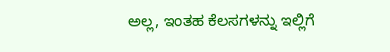ಅಲ್ಲ, ಇಂತಹ ಕೆಲಸಗಳನ್ನು ಇಲ್ಲಿಗೆ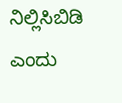ನಿಲ್ಲಿಸಿಬಿಡಿ ಎಂದು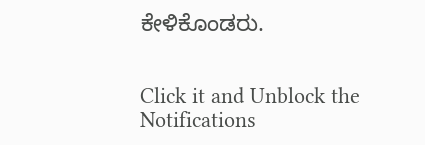ಕೇಳಿಕೊಂಡರು.


Click it and Unblock the Notifications